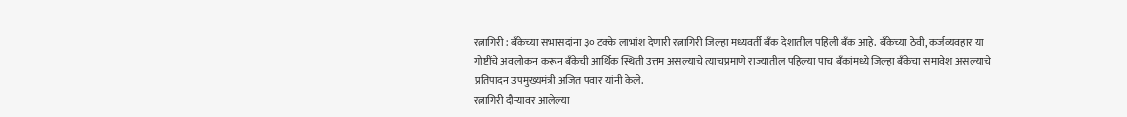रत्नागिरी : बँकेच्या सभासदांना ३० टक्के लाभांश देणारी रत्नागिरी जिल्हा मध्यवर्ती बँक देशातील पहिली बँक आहे. बँकेच्या ठेवी, कर्जव्यवहार या गोष्टींचे अवलोकन करून बँकेची आर्थिक स्थिती उत्तम असल्याचे त्याचप्रमाणे राज्यातील पहिल्या पाच बँकांमध्ये जिल्हा बँकेचा समावेश असल्याचे प्रतिपादन उपमुख्यमंत्री अजित पवार यांनी केले.
रत्नागिरी दौऱ्यावर आलेल्या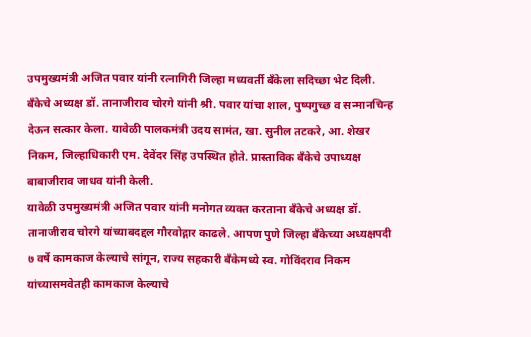उपमुख्यमंत्री अजित पवार यांनी रत्नागिरी जिल्हा मध्यवर्ती बँकेला सदिच्छा भेट दिली. बँकेचे अध्यक्ष डॉ. तानाजीराव चोरगे यांनी श्री. पवार यांचा शाल, पुष्पगुच्छ व सन्मानचिन्ह देऊन सत्कार केला. यावेळी पालकमंत्री उदय सामंत, खा. सुनील तटकरे, आ. शेखर निकम, जिल्हाधिकारी एम. देवेंदर सिंह उपस्थित होते. प्रास्ताविक बँकेचे उपाध्यक्ष बाबाजीराव जाधव यांनी केली.
यावेळी उपमुख्यमंत्री अजित पवार यांनी मनोगत व्यक्त करताना बँकेचे अध्यक्ष डॉ. तानाजीराव चोरगे यांच्याबदद्दल गौरवोद्गार काढले. आपण पुणे जिल्हा बँकेच्या अध्यक्षपदी ७ वर्षे कामकाज केल्याचे सांगून, राज्य सहकारी बँकेमध्ये स्व. गोविंदराव निकम यांच्यासमवेतही कामकाज केल्याचे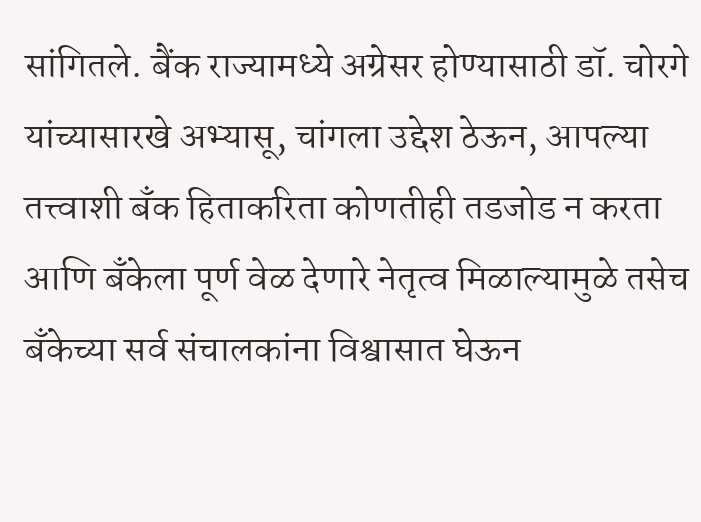सांगितले. बैंक राज्यामध्ये अग्रेसर होण्यासाठी डॉ. चोरगे यांच्यासारखे अभ्यासू, चांगला उद्देश ठेऊन, आपल्या तत्त्वाशी बँक हिताकरिता कोणतीही तडजोड न करता आणि बँकेला पूर्ण वेळ देणारे नेतृत्व मिळाल्यामुळे तसेच बँकेच्या सर्व संचालकांना विश्वासात घेऊन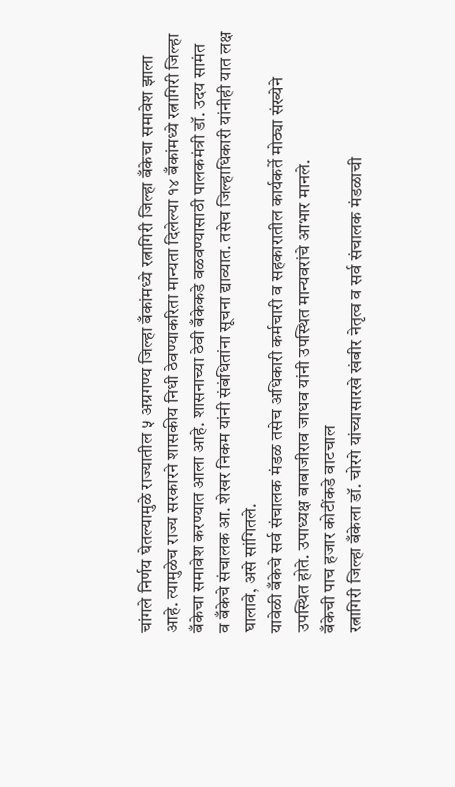चांगले निर्णय घेतल्यामुळे राज्यातील ५ अग्रगण्य जिल्हा बँकांमध्ये रत्नागिरी जिल्हा बँकेचा समावेश झाला आहे. त्यामुळेच राज्य सरकारने शासकीय निधी ठेवण्याकरिता मान्यता दिलेल्या १४ बँकांमध्ये रत्नागिरी जिल्हा बँकेचा समावेश करण्यात आला आहे. शासनाच्या ठेवी बँकेकडे वळवण्यासाठी पालकमंत्री डॉ. उदय सामंत व बँकेचे संचालक आ. शेखर निकम यांनी संबंधितांना सूचना द्याव्यात. तसेच जिल्हाधिकारी यांनीही यात लक्ष घालावे, असे सांगितले.
यावेळी बँकेचे सर्व संचालक मंडळ तसेच अधिकारी कर्मचारी व सहकारातील कार्यकर्ते मोठ्या संख्येने उपस्थित होते. उपाध्यक्ष बाबाजीराव जाधव यांनी उपस्थित मान्यवरांचे आभार मानले.
बँकेची पाच हजार कोटींकडे वाटचाल
रत्नागिरी जिल्हा बँकेला डॉ. चोरगे यांच्यासारखे खंबीर नेतृत्व व सर्व संचालक मंडळाची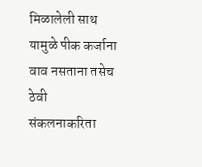मिळालेली साथ यामुळे पीक कर्जाना वाव नसताना तसेच ठेवी संकलनाकरिता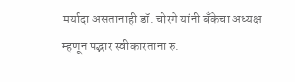मर्यादा असतानाही डॉ. चोरगे यांनी बँकेचा अध्यक्ष म्हणून पद्भार स्वीकारताना रु.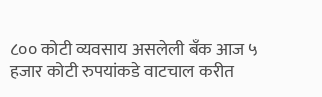८०० कोटी व्यवसाय असलेली बँक आज ५ हजार कोटी रुपयांकडे वाटचाल करीत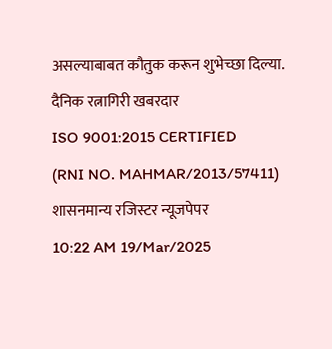असल्याबाबत कौतुक करून शुभेच्छा दिल्या.
दैनिक रत्नागिरी खबरदार
ISO 9001:2015 CERTIFIED
(RNI NO. MAHMAR/2013/57411)
शासनमान्य रजिस्टर न्यूजपेपर
10:22 AM 19/Mar/2025